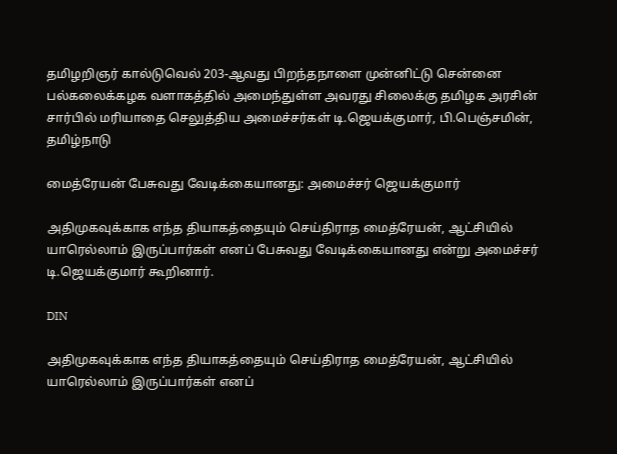தமிழறிஞர் கால்டுவெல் 203-ஆவது பிறந்தநாளை முன்னிட்டு சென்னை பல்கலைக்கழக வளாகத்தில் அமைந்துள்ள அவரது சிலைக்கு தமிழக அரசின் சார்பில் மரியாதை செலுத்திய அமைச்சர்கள் டி.ஜெயக்குமார், பி.பெஞ்சமின்,
தமிழ்நாடு

மைத்ரேயன் பேசுவது வேடிக்கையானது: அமைச்சர் ஜெயக்குமார்

அதிமுகவுக்காக எந்த தியாகத்தையும் செய்திராத மைத்ரேயன், ஆட்சியில் யாரெல்லாம் இருப்பார்கள் எனப் பேசுவது வேடிக்கையானது என்று அமைச்சர் டி.ஜெயக்குமார் கூறினார்.

DIN

அதிமுகவுக்காக எந்த தியாகத்தையும் செய்திராத மைத்ரேயன், ஆட்சியில் யாரெல்லாம் இருப்பார்கள் எனப்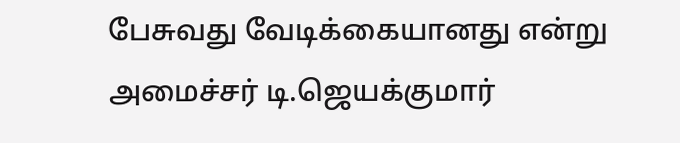பேசுவது வேடிக்கையானது என்று அமைச்சர் டி.ஜெயக்குமார்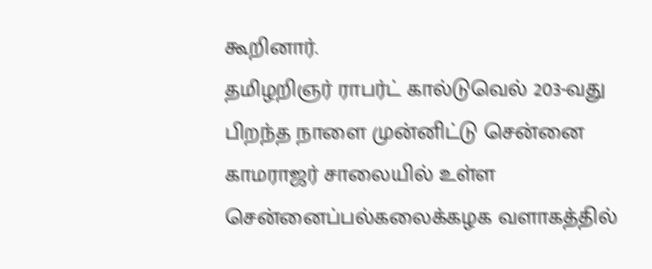கூறினார்.
தமிழறிஞர் ராபர்ட் கால்டுவெல் 203-வது பிறந்த நாளை முன்னிட்டு சென்னை காமராஜர் சாலையில் உள்ள சென்னைப்பல்கலைக்கழக வளாகத்தில்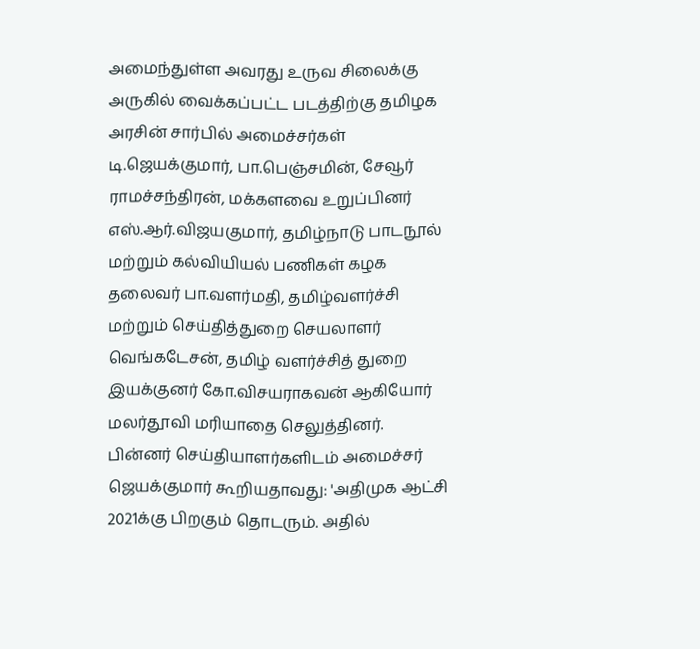அமைந்துள்ள அவரது உருவ சிலைக்கு அருகில் வைக்கப்பட்ட படத்திற்கு தமிழக அரசின் சார்பில் அமைச்சர்கள் டி.ஜெயக்குமார், பா.பெஞ்சமின், சேவூர் ராமச்சந்திரன், மக்களவை உறுப்பினர் எஸ்.ஆர்.விஜயகுமார், தமிழ்நாடு பாடநூல் மற்றும் கல்வியியல் பணிகள் கழக தலைவர் பா.வளர்மதி, தமிழ்வளர்ச்சி மற்றும் செய்தித்துறை செயலாளர் வெங்கடேசன், தமிழ் வளர்ச்சித் துறை இயக்குனர் கோ.விசயராகவன் ஆகியோர் மலர்தூவி மரியாதை செலுத்தினர்.
பின்னர் செய்தியாளர்களிடம் அமைச்சர் ஜெயக்குமார் கூறியதாவது: 'அதிமுக ஆட்சி 2021க்கு பிறகும் தொடரும். அதில்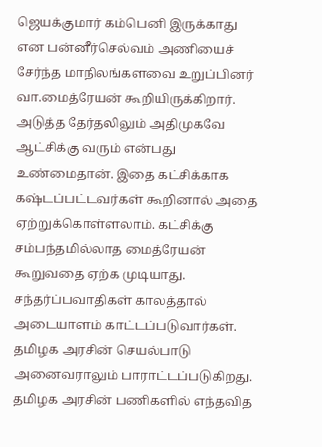ஜெயக்குமார் கம்பெனி இருக்காது என பன்னீர்செல்வம் அணியைச் சேர்ந்த மாநிலங்களவை உறுப்பினர் வா.மைத்ரேயன் கூறியிருக்கிறார்.
அடுத்த தேர்தலிலும் அதிமுகவே ஆட்சிக்கு வரும் என்பது உண்மைதான். இதை கட்சிக்காக கஷ்டப்பட்டவர்கள் கூறினால் அதை ஏற்றுக்கொள்ளலாம். கட்சிக்கு சம்பந்தமில்லாத மைத்ரேயன் கூறுவதை ஏற்க முடியாது. சந்தர்ப்பவாதிகள் காலத்தால் அடையாளம் காட்டப்படுவார்கள். தமிழக அரசின் செயல்பாடு அனைவராலும் பாராட்டப்படுகிறது. தமிழக அரசின் பணிகளில் எந்தவித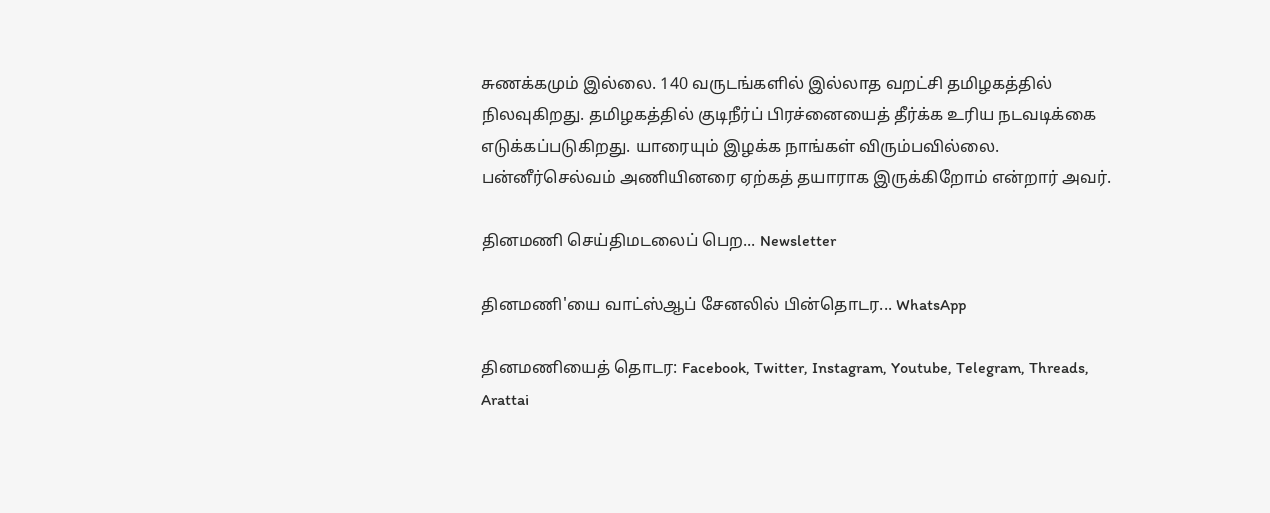சுணக்கமும் இல்லை. 140 வருடங்களில் இல்லாத வறட்சி தமிழகத்தில் நிலவுகிறது. தமிழகத்தில் குடிநீர்ப் பிரச்னையைத் தீர்க்க உரிய நடவடிக்கை எடுக்கப்படுகிறது. யாரையும் இழக்க நாங்கள் விரும்பவில்லை. பன்னீர்செல்வம் அணியினரை ஏற்கத் தயாராக இருக்கிறோம் என்றார் அவர்.

தினமணி செய்திமடலைப் பெற... Newsletter

தினமணி'யை வாட்ஸ்ஆப் சேனலில் பின்தொடர... WhatsApp

தினமணியைத் தொடர: Facebook, Twitter, Instagram, Youtube, Telegram, Threads, Arattai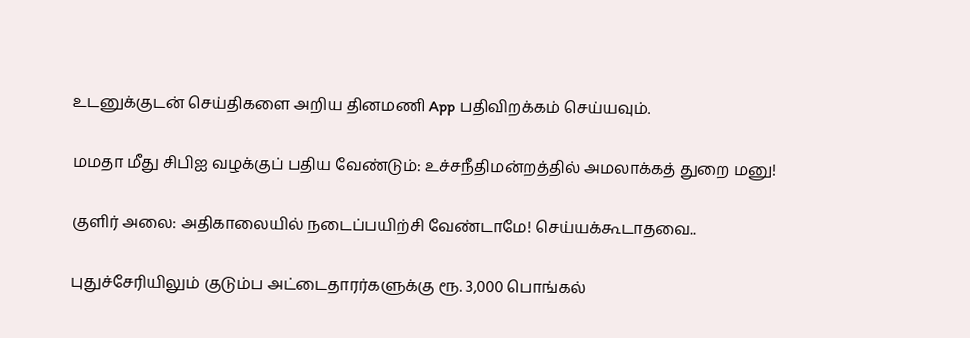உடனுக்குடன் செய்திகளை அறிய தினமணி App பதிவிறக்கம் செய்யவும்.

மமதா மீது சிபிஐ வழக்குப் பதிய வேண்டும்: உச்சநீதிமன்றத்தில் அமலாக்கத் துறை மனு!

குளிர் அலை: அதிகாலையில் நடைப்பயிற்சி வேண்டாமே! செய்யக்கூடாதவை..

புதுச்சேரியிலும் குடும்ப அட்டைதாரர்களுக்கு ரூ. 3,000 பொங்கல்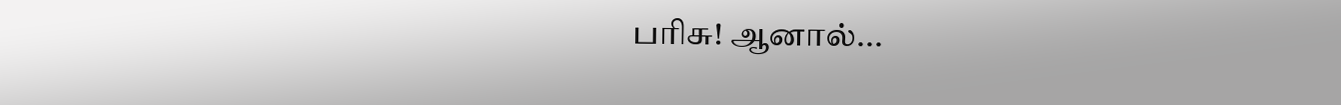பரிசு! ஆனால்...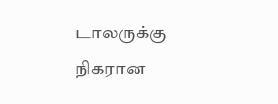டாலருக்கு நிகரான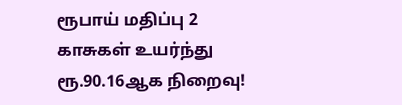ரூபாய் மதிப்பு 2 காசுகள் உயர்ந்து ரூ.90.16ஆக நிறைவு!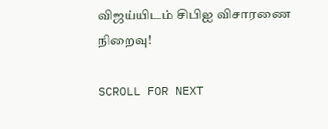விஜய்யிடம் சிபிஐ விசாரணை நிறைவு!

SCROLL FOR NEXT